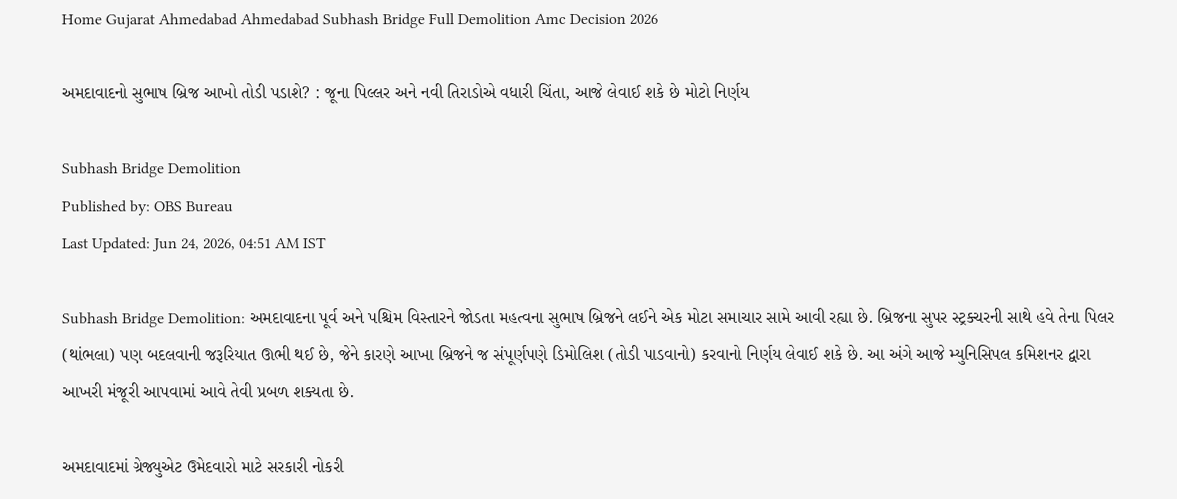Home Gujarat Ahmedabad Ahmedabad Subhash Bridge Full Demolition Amc Decision 2026

અમદાવાદનો સુભાષ બ્રિજ આખો તોડી પડાશે? : જૂના પિલ્લર અને નવી તિરાડોએ વધારી ચિંતા, આજે લેવાઈ શકે છે મોટો નિર્ણય

Subhash Bridge Demolition
Published by: OBS Bureau
Last Updated: Jun 24, 2026, 04:51 AM IST

Subhash Bridge Demolition: અમદાવાદના પૂર્વ અને પશ્ચિમ વિસ્તારને જોડતા મહત્વના સુભાષ બ્રિજને લઈને એક મોટા સમાચાર સામે આવી રહ્યા છે. બ્રિજના સુપર સ્ટ્રક્ચરની સાથે હવે તેના પિલર (થાંભલા) પણ બદલવાની જરૂરિયાત ઊભી થઈ છે, જેને કારણે આખા બ્રિજને જ સંપૂર્ણપણે ડિમોલિશ (તોડી પાડવાનો) કરવાનો નિર્ણય લેવાઈ શકે છે. આ અંગે આજે મ્યુનિસિપલ કમિશનર દ્વારા આખરી મંજૂરી આપવામાં આવે તેવી પ્રબળ શક્યતા છે.

અમદાવાદમાં ગ્રેજ્યુએટ ઉમેદવારો માટે સરકારી નોકરી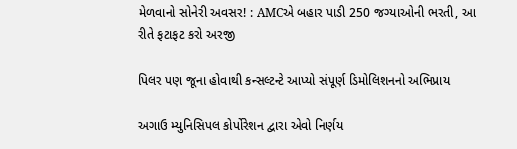મેળવાનો સોનેરી અવસર! : AMCએ બહાર પાડી 250 જગ્યાઓની ભરતી, આ રીતે ફટાફટ કરો અરજી

પિલર પણ જૂના હોવાથી કન્સલ્ટન્ટે આપ્યો સંપૂર્ણ ડિમોલિશનનો અભિપ્રાય

અગાઉ મ્યુનિસિપલ કોર્પોરેશન દ્વારા એવો નિર્ણય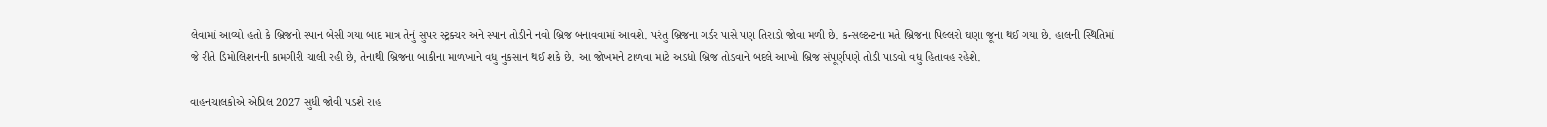લેવામાં આવ્યો હતો કે બ્રિજનો સ્પાન બેસી ગયા બાદ માત્ર તેનું સુપર સ્ટ્રક્ચર અને સ્પાન તોડીને નવો બ્રિજ બનાવવામાં આવશે. પરંતુ બ્રિજના ગર્ડર પાસે પણ તિરાડો જોવા મળી છે. કન્સલ્ટન્ટના મતે બ્રિજના પિલ્લરો ઘણા જૂના થઈ ગયા છે. હાલની સ્થિતિમાં જે રીતે ડિમોલિશનની કામગીરી ચાલી રહી છે, તેનાથી બ્રિજના બાકીના માળખાને વધુ નુકસાન થઈ શકે છે. આ જોખમને ટાળવા માટે અડધો બ્રિજ તોડવાને બદલે આખો બ્રિજ સંપૂર્ણપણે તોડી પાડવો વધુ હિતાવહ રહેશે.

વાહનચાલકોએ એપ્રિલ 2027 સુધી જોવી પડશે રાહ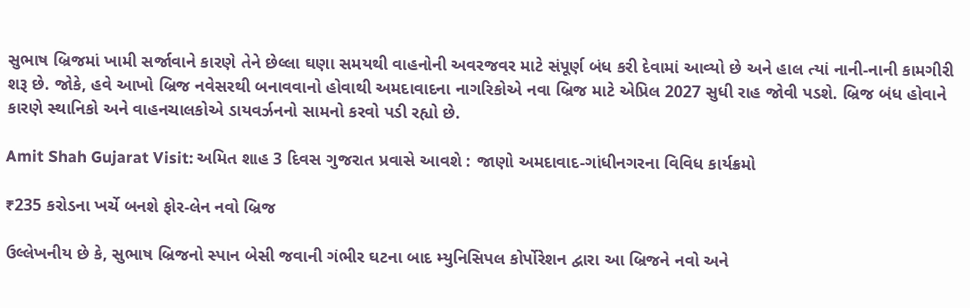સુભાષ બ્રિજમાં ખામી સર્જાવાને કારણે તેને છેલ્લા ઘણા સમયથી વાહનોની અવરજવર માટે સંપૂર્ણ બંધ કરી દેવામાં આવ્યો છે અને હાલ ત્યાં નાની-નાની કામગીરી શરૂ છે. જોકે, હવે આખો બ્રિજ નવેસરથી બનાવવાનો હોવાથી અમદાવાદના નાગરિકોએ નવા બ્રિજ માટે એપ્રિલ 2027 સુધી રાહ જોવી પડશે. બ્રિજ બંધ હોવાને કારણે સ્થાનિકો અને વાહનચાલકોએ ડાયવર્ઝનનો સામનો કરવો પડી રહ્યો છે.

Amit Shah Gujarat Visit: અમિત શાહ 3 દિવસ ગુજરાત પ્રવાસે આવશે : જાણો અમદાવાદ-ગાંધીનગરના વિવિધ કાર્યક્રમો

₹235 કરોડના ખર્ચે બનશે ફોર-લેન નવો બ્રિજ

ઉલ્લેખનીય છે કે, સુભાષ બ્રિજનો સ્પાન બેસી જવાની ગંભીર ઘટના બાદ મ્યુનિસિપલ કોર્પોરેશન દ્વારા આ બ્રિજને નવો અને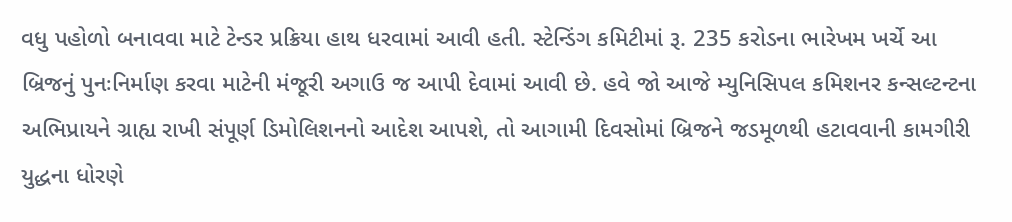વધુ પહોળો બનાવવા માટે ટેન્ડર પ્રક્રિયા હાથ ધરવામાં આવી હતી. સ્ટેન્ડિંગ કમિટીમાં રૂ. 235 કરોડના ભારેખમ ખર્ચે આ બ્રિજનું પુનઃનિર્માણ કરવા માટેની મંજૂરી અગાઉ જ આપી દેવામાં આવી છે. હવે જો આજે મ્યુનિસિપલ કમિશનર કન્સલ્ટન્ટના અભિપ્રાયને ગ્રાહ્ય રાખી સંપૂર્ણ ડિમોલિશનનો આદેશ આપશે, તો આગામી દિવસોમાં બ્રિજને જડમૂળથી હટાવવાની કામગીરી યુદ્ધના ધોરણે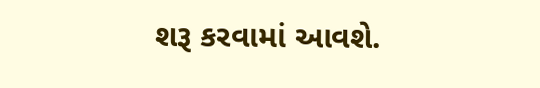શરૂ કરવામાં આવશે.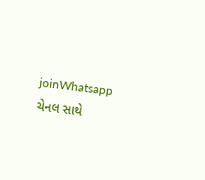joinWhatsapp ચેનલ સાથે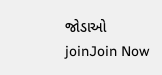જોડાઓ
joinJoin Now